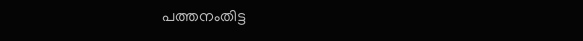പത്തനംതിട്ട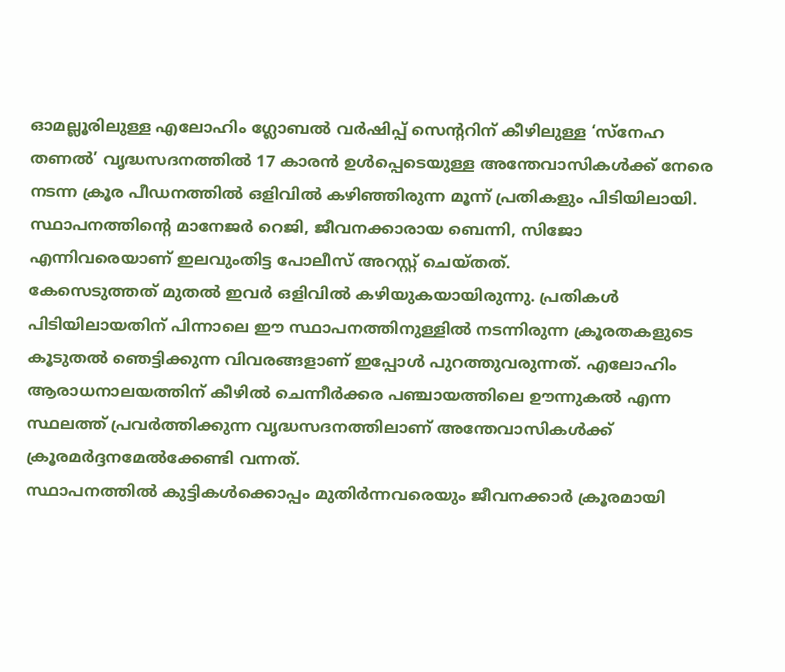ഓമല്ലൂരിലുള്ള എലോഹിം ഗ്ലോബൽ വർഷിപ്പ് സെന്ററിന് കീഴിലുള്ള ‘സ്നേഹ തണൽ’ വൃദ്ധസദനത്തിൽ 17 കാരൻ ഉൾപ്പെടെയുള്ള അന്തേവാസികൾക്ക് നേരെ നടന്ന ക്രൂര പീഡനത്തിൽ ഒളിവിൽ കഴിഞ്ഞിരുന്ന മൂന്ന് പ്രതികളും പിടിയിലായി. സ്ഥാപനത്തിന്റെ മാനേജർ റെജി, ജീവനക്കാരായ ബെന്നി, സിജോ എന്നിവരെയാണ് ഇലവുംതിട്ട പോലീസ് അറസ്റ്റ് ചെയ്തത്.
കേസെടുത്തത് മുതൽ ഇവർ ഒളിവിൽ കഴിയുകയായിരുന്നു. പ്രതികൾ പിടിയിലായതിന് പിന്നാലെ ഈ സ്ഥാപനത്തിനുള്ളിൽ നടന്നിരുന്ന ക്രൂരതകളുടെ കൂടുതൽ ഞെട്ടിക്കുന്ന വിവരങ്ങളാണ് ഇപ്പോൾ പുറത്തുവരുന്നത്. എലോഹിം ആരാധനാലയത്തിന് കീഴിൽ ചെന്നീർക്കര പഞ്ചായത്തിലെ ഊന്നുകൽ എന്ന സ്ഥലത്ത് പ്രവർത്തിക്കുന്ന വൃദ്ധസദനത്തിലാണ് അന്തേവാസികൾക്ക് ക്രൂരമർദ്ദനമേൽക്കേണ്ടി വന്നത്.
സ്ഥാപനത്തിൽ കുട്ടികൾക്കൊപ്പം മുതിർന്നവരെയും ജീവനക്കാർ ക്രൂരമായി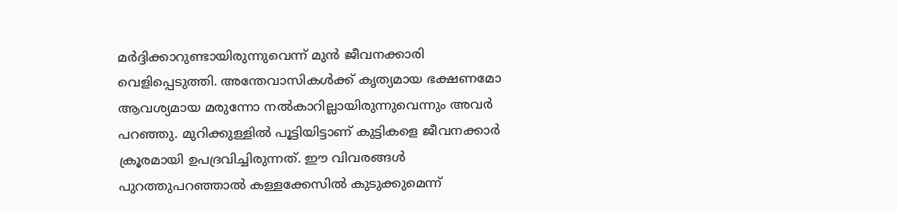മർദ്ദിക്കാറുണ്ടായിരുന്നുവെന്ന് മുൻ ജീവനക്കാരി വെളിപ്പെടുത്തി. അന്തേവാസികൾക്ക് കൃത്യമായ ഭക്ഷണമോ ആവശ്യമായ മരുന്നോ നൽകാറില്ലായിരുന്നുവെന്നും അവർ പറഞ്ഞു. മുറിക്കുള്ളിൽ പൂട്ടിയിട്ടാണ് കുട്ടികളെ ജീവനക്കാർ ക്രൂരമായി ഉപദ്രവിച്ചിരുന്നത്. ഈ വിവരങ്ങൾ പുറത്തുപറഞ്ഞാൽ കള്ളക്കേസിൽ കുടുക്കുമെന്ന്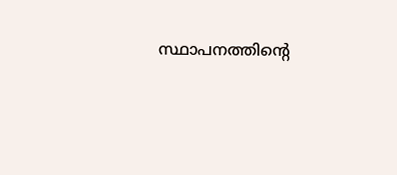സ്ഥാപനത്തിന്റെ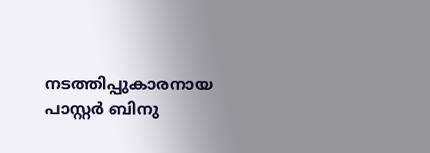നടത്തിപ്പുകാരനായ പാസ്റ്റർ ബിനു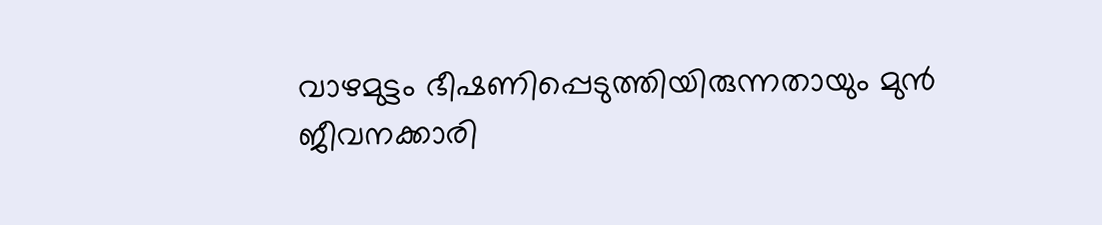വാഴമുട്ടം ഭീഷണിപ്പെടുത്തിയിരുന്നതായും മുൻ ജീവനക്കാരി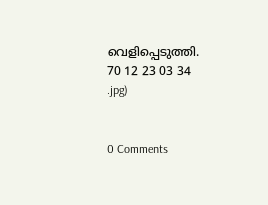വെളിപ്പെടുത്തി.
70 12 23 03 34
.jpg)


0 Comments